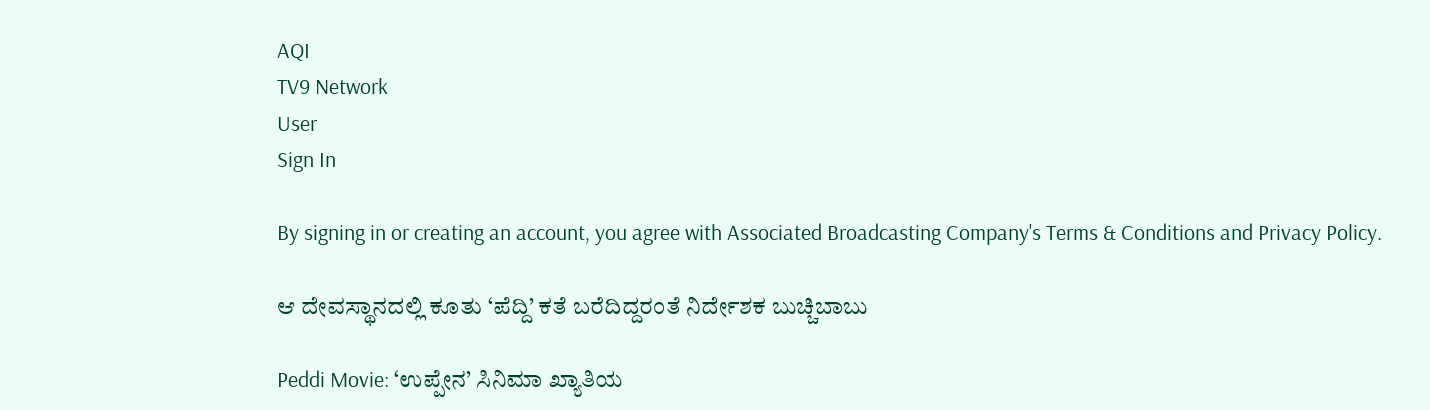AQI
TV9 Network
User
Sign In

By signing in or creating an account, you agree with Associated Broadcasting Company's Terms & Conditions and Privacy Policy.

ಆ ದೇವಸ್ಥಾನದಲ್ಲಿ ಕೂತು ‘ಪೆದ್ದಿ’ ಕತೆ ಬರೆದಿದ್ದರಂತೆ ನಿರ್ದೇಶಕ ಬುಚ್ಚಿಬಾಬು

Peddi Movie: ‘ಉಪ್ಪೇನ’ ಸಿನಿಮಾ ಖ್ಯಾತಿಯ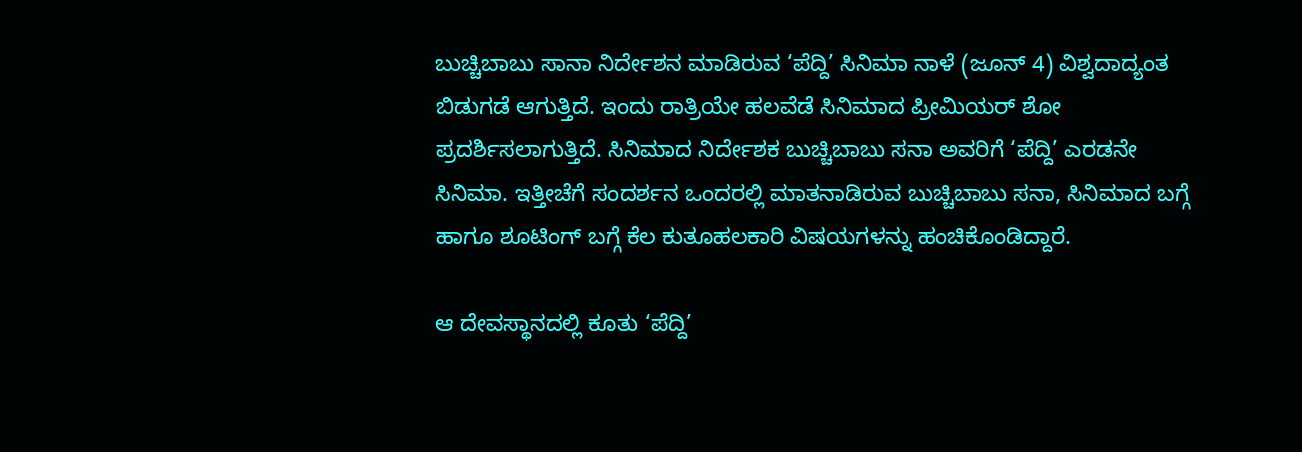ಬುಚ್ಚಿಬಾಬು ಸಾನಾ ನಿರ್ದೇಶನ ಮಾಡಿರುವ ‘ಪೆದ್ದಿ’ ಸಿನಿಮಾ ನಾಳೆ (ಜೂನ್ 4) ವಿಶ್ವದಾದ್ಯಂತ ಬಿಡುಗಡೆ ಆಗುತ್ತಿದೆ. ಇಂದು ರಾತ್ರಿಯೇ ಹಲವೆಡೆ ಸಿನಿಮಾದ ಪ್ರೀಮಿಯರ್ ಶೋ ಪ್ರದರ್ಶಿಸಲಾಗುತ್ತಿದೆ. ಸಿನಿಮಾದ ನಿರ್ದೇಶಕ ಬುಚ್ಚಿಬಾಬು ಸನಾ ಅವರಿಗೆ ‘ಪೆದ್ದಿ’ ಎರಡನೇ ಸಿನಿಮಾ. ಇತ್ತೀಚೆಗೆ ಸಂದರ್ಶನ ಒಂದರಲ್ಲಿ ಮಾತನಾಡಿರುವ ಬುಚ್ಚಿಬಾಬು ಸನಾ, ಸಿನಿಮಾದ ಬಗ್ಗೆ ಹಾಗೂ ಶೂಟಿಂಗ್ ಬಗ್ಗೆ ಕೆಲ ಕುತೂಹಲಕಾರಿ ವಿಷಯಗಳನ್ನು ಹಂಚಿಕೊಂಡಿದ್ದಾರೆ.

ಆ ದೇವಸ್ಥಾನದಲ್ಲಿ ಕೂತು ‘ಪೆದ್ದಿ’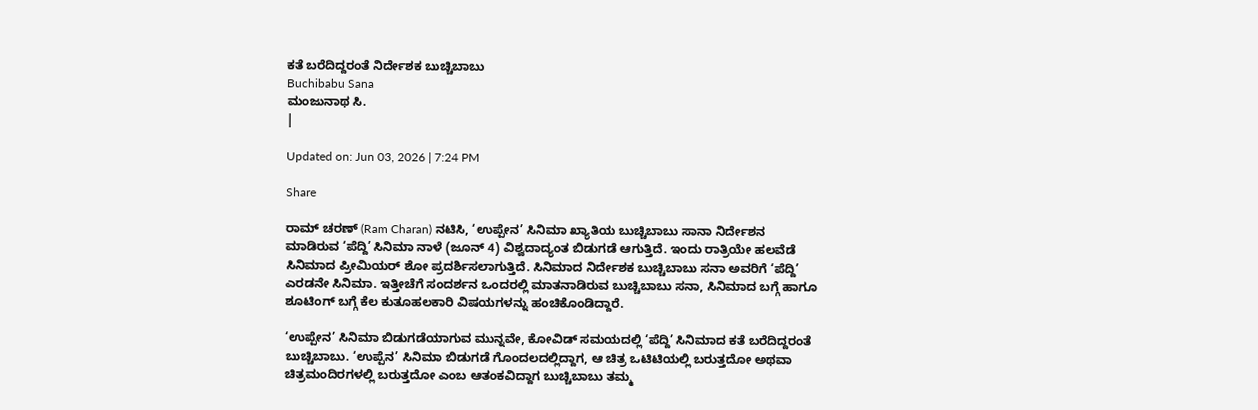ಕತೆ ಬರೆದಿದ್ದರಂತೆ ನಿರ್ದೇಶಕ ಬುಚ್ಚಿಬಾಬು
Buchibabu Sana
ಮಂಜುನಾಥ ಸಿ.
|

Updated on: Jun 03, 2026 | 7:24 PM

Share

ರಾಮ್ ಚರಣ್ (Ram Charan) ನಟಿಸಿ, ‘ಉಪ್ಪೇನ’ ಸಿನಿಮಾ ಖ್ಯಾತಿಯ ಬುಚ್ಚಿಬಾಬು ಸಾನಾ ನಿರ್ದೇಶನ ಮಾಡಿರುವ ‘ಪೆದ್ದಿ’ ಸಿನಿಮಾ ನಾಳೆ (ಜೂನ್ 4) ವಿಶ್ವದಾದ್ಯಂತ ಬಿಡುಗಡೆ ಆಗುತ್ತಿದೆ. ಇಂದು ರಾತ್ರಿಯೇ ಹಲವೆಡೆ ಸಿನಿಮಾದ ಪ್ರೀಮಿಯರ್ ಶೋ ಪ್ರದರ್ಶಿಸಲಾಗುತ್ತಿದೆ. ಸಿನಿಮಾದ ನಿರ್ದೇಶಕ ಬುಚ್ಚಿಬಾಬು ಸನಾ ಅವರಿಗೆ ‘ಪೆದ್ದಿ’ ಎರಡನೇ ಸಿನಿಮಾ. ಇತ್ತೀಚೆಗೆ ಸಂದರ್ಶನ ಒಂದರಲ್ಲಿ ಮಾತನಾಡಿರುವ ಬುಚ್ಚಿಬಾಬು ಸನಾ, ಸಿನಿಮಾದ ಬಗ್ಗೆ ಹಾಗೂ ಶೂಟಿಂಗ್ ಬಗ್ಗೆ ಕೆಲ ಕುತೂಹಲಕಾರಿ ವಿಷಯಗಳನ್ನು ಹಂಚಿಕೊಂಡಿದ್ದಾರೆ.

‘ಉಪ್ಪೇನ’ ಸಿನಿಮಾ ಬಿಡುಗಡೆಯಾಗುವ ಮುನ್ನವೇ, ಕೋವಿಡ್ ಸಮಯದಲ್ಲಿ ‘ಪೆದ್ದಿ’ ಸಿನಿಮಾದ ಕತೆ ಬರೆದಿದ್ದರಂತೆ ಬುಚ್ಚಿಬಾಬು. ‘ಉಪ್ಪೆನ’ ಸಿನಿಮಾ ಬಿಡುಗಡೆ ಗೊಂದಲದಲ್ಲಿದ್ದಾಗ, ಆ ಚಿತ್ರ ಒಟಿಟಿಯಲ್ಲಿ ಬರುತ್ತದೋ ಅಥವಾ ಚಿತ್ರಮಂದಿರಗಳಲ್ಲಿ ಬರುತ್ತದೋ ಎಂಬ ಆತಂಕವಿದ್ದಾಗ ಬುಚ್ಚಿಬಾಬು ತಮ್ಮ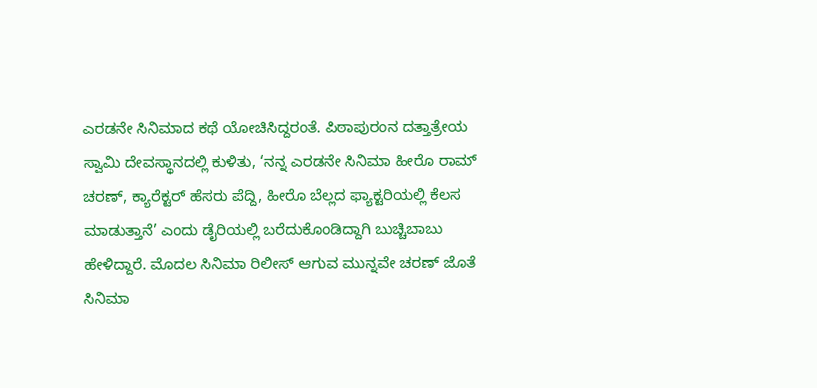ಎರಡನೇ ಸಿನಿಮಾದ ಕಥೆ ಯೋಚಿಸಿದ್ದರಂತೆ. ಪಿಠಾಪುರಂನ ದತ್ತಾತ್ರೇಯ ಸ್ವಾಮಿ ದೇವಸ್ಥಾನದಲ್ಲಿ ಕುಳಿತು, ‘ನನ್ನ ಎರಡನೇ ಸಿನಿಮಾ ಹೀರೊ ರಾಮ್ ಚರಣ್, ಕ್ಯಾರೆಕ್ಟರ್ ಹೆಸರು ಪೆದ್ದಿ, ಹೀರೊ ಬೆಲ್ಲದ ಫ್ಯಾಕ್ಟರಿಯಲ್ಲಿ ಕೆಲಸ ಮಾಡುತ್ತಾನೆ’ ಎಂದು ಡೈರಿಯಲ್ಲಿ ಬರೆದುಕೊಂಡಿದ್ದಾಗಿ ಬುಚ್ಚಿಬಾಬು ಹೇಳಿದ್ದಾರೆ. ಮೊದಲ ಸಿನಿಮಾ ರಿಲೀಸ್ ಆಗುವ ಮುನ್ನವೇ ಚರಣ್ ಜೊತೆ ಸಿನಿಮಾ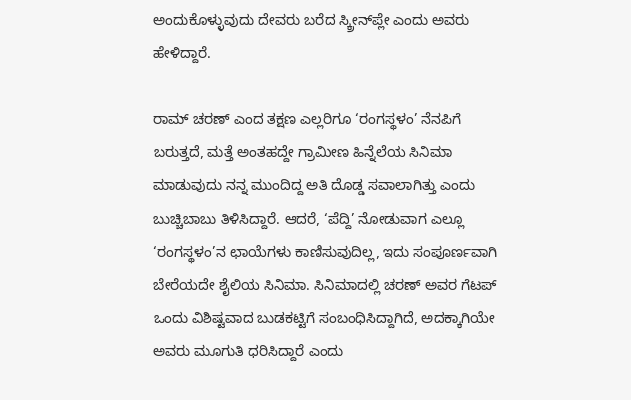ಅಂದುಕೊಳ್ಳುವುದು ದೇವರು ಬರೆದ ಸ್ಕ್ರೀನ್‌ಪ್ಲೇ ಎಂದು ಅವರು ಹೇಳಿದ್ದಾರೆ.

ರಾಮ್ ಚರಣ್ ಎಂದ ತಕ್ಷಣ ಎಲ್ಲರಿಗೂ ‘ರಂಗಸ್ಥಳಂ’ ನೆನಪಿಗೆ ಬರುತ್ತದೆ, ಮತ್ತೆ ಅಂತಹದ್ದೇ ಗ್ರಾಮೀಣ ಹಿನ್ನೆಲೆಯ ಸಿನಿಮಾ ಮಾಡುವುದು ನನ್ನ ಮುಂದಿದ್ದ ಅತಿ ದೊಡ್ಡ ಸವಾಲಾಗಿತ್ತು ಎಂದು ಬುಚ್ಚಿಬಾಬು ತಿಳಿಸಿದ್ದಾರೆ. ಆದರೆ, ‘ಪೆದ್ದಿ’ ನೋಡುವಾಗ ಎಲ್ಲೂ ‘ರಂಗಸ್ಥಳಂ’ನ ಛಾಯೆಗಳು ಕಾಣಿಸುವುದಿಲ್ಲ, ಇದು ಸಂಪೂರ್ಣವಾಗಿ ಬೇರೆಯದೇ ಶೈಲಿಯ ಸಿನಿಮಾ. ಸಿನಿಮಾದಲ್ಲಿ ಚರಣ್ ಅವರ ಗೆಟಪ್ ಒಂದು ವಿಶಿಷ್ಟವಾದ ಬುಡಕಟ್ಟಿಗೆ ಸಂಬಂಧಿಸಿದ್ದಾಗಿದೆ, ಅದಕ್ಕಾಗಿಯೇ ಅವರು ಮೂಗುತಿ ಧರಿಸಿದ್ದಾರೆ ಎಂದು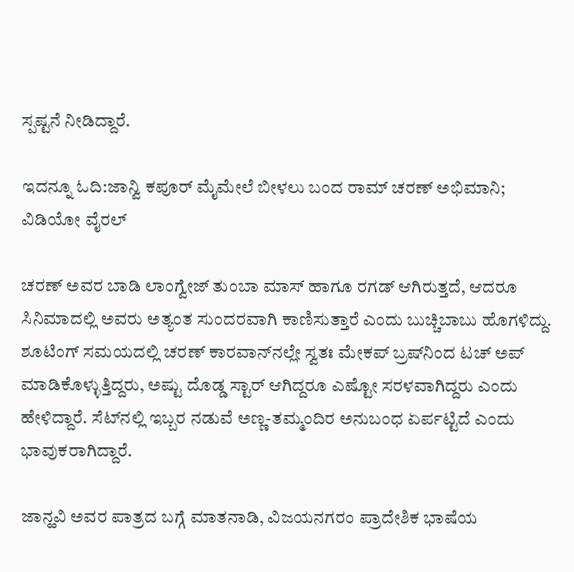ಸ್ಪಷ್ಟನೆ ನೀಡಿದ್ದಾರೆ.

ಇದನ್ನೂ ಓದಿ:ಜಾನ್ವಿ ಕಪೂರ್ ಮೈಮೇಲೆ ಬೀಳಲು ಬಂದ ರಾಮ್ ಚರಣ್ ಅಭಿಮಾನಿ; ವಿಡಿಯೋ ವೈರಲ್

ಚರಣ್ ಅವರ ಬಾಡಿ ಲಾಂಗ್ವೇಜ್ ತುಂಬಾ ಮಾಸ್ ಹಾಗೂ ರಗಡ್ ಆಗಿರುತ್ತದೆ, ಆದರೂ ಸಿನಿಮಾದಲ್ಲಿ ಅವರು ಅತ್ಯಂತ ಸುಂದರವಾಗಿ ಕಾಣಿಸುತ್ತಾರೆ ಎಂದು ಬುಚ್ಚಿಬಾಬು ಹೊಗಳಿದ್ದು. ಶೂಟಿಂಗ್ ಸಮಯದಲ್ಲಿ ಚರಣ್ ಕಾರವಾನ್‌ನಲ್ಲೇ ಸ್ವತಃ ಮೇಕಪ್ ಬ್ರಷ್‌ನಿಂದ ಟಚ್ ಅಪ್ ಮಾಡಿಕೊಳ್ಳುತ್ತಿದ್ದರು, ಅಷ್ಟು ದೊಡ್ಡ ಸ್ಟಾರ್ ಆಗಿದ್ದರೂ ಎಷ್ಟೋ ಸರಳವಾಗಿದ್ದರು ಎಂದು ಹೇಳಿದ್ದಾರೆ. ಸೆಟ್‌ನಲ್ಲಿ ಇಬ್ಬರ ನಡುವೆ ಅಣ್ಣ-ತಮ್ಮಂದಿರ ಅನುಬಂಧ ಏರ್ಪಟ್ಟಿದೆ ಎಂದು ಭಾವುಕರಾಗಿದ್ದಾರೆ.

ಜಾನ್ಹವಿ ಅವರ ಪಾತ್ರದ ಬಗ್ಗೆ ಮಾತನಾಡಿ, ವಿಜಯನಗರಂ ಪ್ರಾದೇಶಿಕ ಭಾಷೆಯ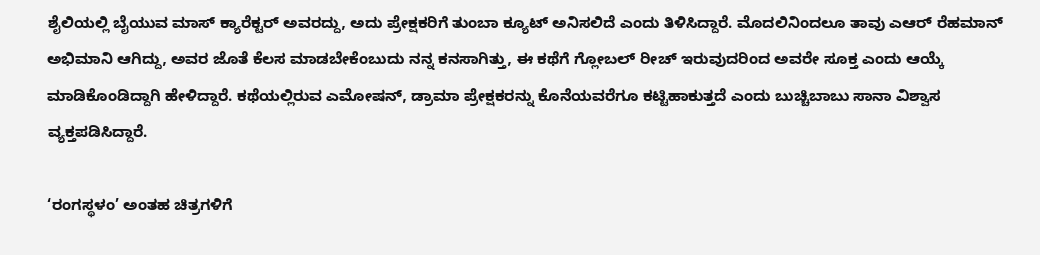ಶೈಲಿಯಲ್ಲಿ ಬೈಯುವ ಮಾಸ್ ಕ್ಯಾರೆಕ್ಟರ್ ಅವರದ್ದು, ಅದು ಪ್ರೇಕ್ಷಕರಿಗೆ ತುಂಬಾ ಕ್ಯೂಟ್ ಅನಿಸಲಿದೆ ಎಂದು ತಿಳಿಸಿದ್ದಾರೆ. ಮೊದಲಿನಿಂದಲೂ ತಾವು ಎಆರ್ ರೆಹಮಾನ್ ಅಭಿಮಾನಿ ಆಗಿದ್ದು, ಅವರ ಜೊತೆ ಕೆಲಸ ಮಾಡಬೇಕೆಂಬುದು ನನ್ನ ಕನಸಾಗಿತ್ತು, ಈ ಕಥೆಗೆ ಗ್ಲೋಬಲ್ ರೀಚ್ ಇರುವುದರಿಂದ ಅವರೇ ಸೂಕ್ತ ಎಂದು ಆಯ್ಕೆ ಮಾಡಿಕೊಂಡಿದ್ದಾಗಿ ಹೇಳಿದ್ದಾರೆ. ಕಥೆಯಲ್ಲಿರುವ ಎಮೋಷನ್, ಡ್ರಾಮಾ ಪ್ರೇಕ್ಷಕರನ್ನು ಕೊನೆಯವರೆಗೂ ಕಟ್ಟಿಹಾಕುತ್ತದೆ ಎಂದು ಬುಚ್ಚಿಬಾಬು ಸಾನಾ ವಿಶ್ವಾಸ ವ್ಯಕ್ತಪಡಿಸಿದ್ದಾರೆ.

‘ರಂಗಸ್ಥಳಂ’ ಅಂತಹ ಚಿತ್ರಗಳಿಗೆ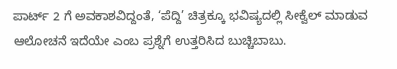ಪಾರ್ಟ್ 2 ಗೆ ಅವಕಾಶವಿದ್ದಂತೆ, ‘ಪೆದ್ದಿ’ ಚಿತ್ರಕ್ಕೂ ಭವಿಷ್ಯದಲ್ಲಿ ಸೀಕ್ವೆಲ್ ಮಾಡುವ ಆಲೋಚನೆ ಇದೆಯೇ ಎಂಬ ಪ್ರಶ್ನೆಗೆ ಉತ್ತರಿಸಿದ ಬುಚ್ಚಿಬಾಬು.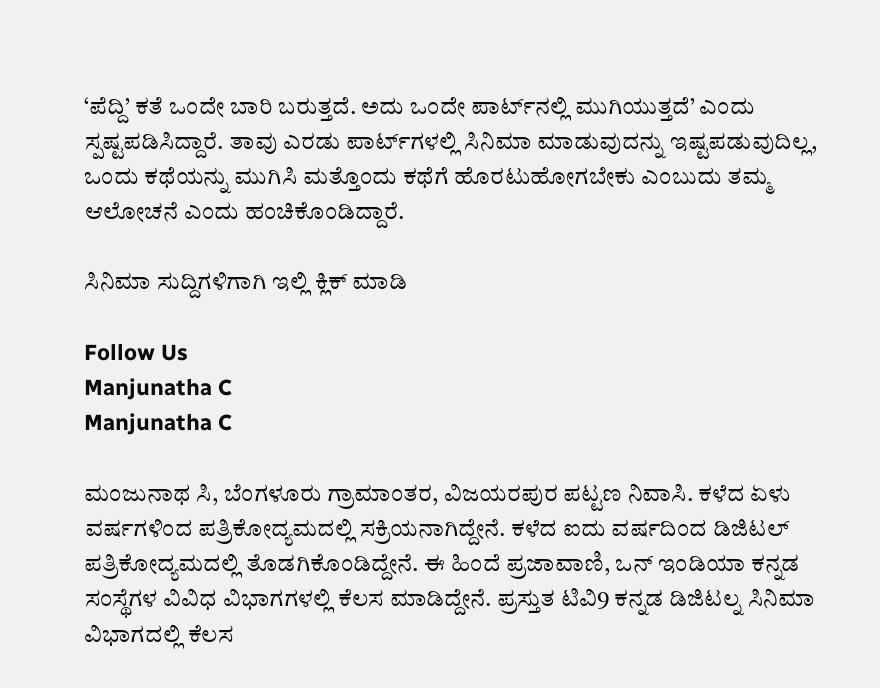‘ಪೆದ್ದಿ’ ಕತೆ ಒಂದೇ ಬಾರಿ ಬರುತ್ತದೆ. ಅದು ಒಂದೇ ಪಾರ್ಟ್‌ನಲ್ಲಿ ಮುಗಿಯುತ್ತದೆ’ ಎಂದು ಸ್ಪಷ್ಟಪಡಿಸಿದ್ದಾರೆ. ತಾವು ಎರಡು ಪಾರ್ಟ್‌ಗಳಲ್ಲಿ ಸಿನಿಮಾ ಮಾಡುವುದನ್ನು ಇಷ್ಟಪಡುವುದಿಲ್ಲ, ಒಂದು ಕಥೆಯನ್ನು ಮುಗಿಸಿ ಮತ್ತೊಂದು ಕಥೆಗೆ ಹೊರಟುಹೋಗಬೇಕು ಎಂಬುದು ತಮ್ಮ ಆಲೋಚನೆ ಎಂದು ಹಂಚಿಕೊಂಡಿದ್ದಾರೆ.

ಸಿನಿಮಾ ಸುದ್ದಿಗಳಿಗಾಗಿ ಇಲ್ಲಿ ಕ್ಲಿಕ್ ಮಾಡಿ

Follow Us
Manjunatha C
Manjunatha C

ಮಂಜುನಾಥ ಸಿ, ಬೆಂಗಳೂರು ಗ್ರಾಮಾಂತರ, ವಿಜಯರಪುರ ಪಟ್ಟಣ ನಿವಾಸಿ. ಕಳೆದ ಏಳು ವರ್ಷಗಳಿಂದ ಪತ್ರಿಕೋದ್ಯಮದಲ್ಲಿ ಸಕ್ರಿಯನಾಗಿದ್ದೇನೆ. ಕಳೆದ ಐದು ವರ್ಷದಿಂದ ಡಿಜಿಟಲ್ ಪತ್ರಿಕೋದ್ಯಮದಲ್ಲಿ ತೊಡಗಿಕೊಂಡಿದ್ದೇನೆ. ಈ ಹಿಂದೆ ಪ್ರಜಾವಾಣಿ, ಒನ್ ಇಂಡಿಯಾ ಕನ್ನಡ ಸಂಸ್ಥೆಗಳ ವಿವಿಧ ವಿಭಾಗಗಳಲ್ಲಿ ಕೆಲಸ ಮಾಡಿದ್ದೇನೆ. ಪ್ರಸ್ತುತ ಟಿವಿ9 ಕನ್ನಡ ಡಿಜಿಟಲ್ನ ಸಿನಿಮಾ ವಿಭಾಗದಲ್ಲಿ ಕೆಲಸ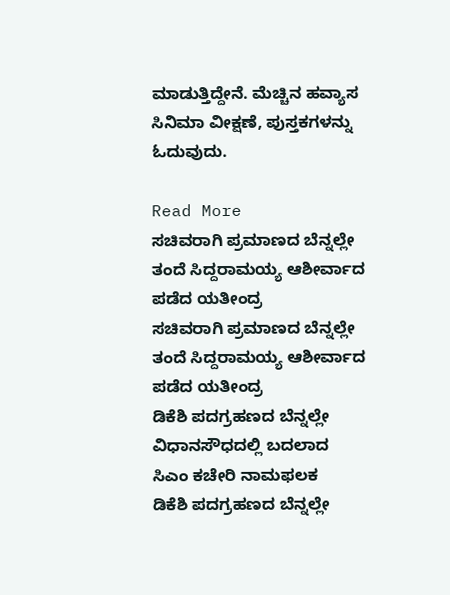ಮಾಡುತ್ತಿದ್ದೇನೆ. ಮೆಚ್ಚಿನ ಹವ್ಯಾಸ ಸಿನಿಮಾ ವೀಕ್ಷಣೆ, ಪುಸ್ತಕಗಳನ್ನು ಓದುವುದು.

Read More
ಸಚಿವರಾಗಿ ಪ್ರಮಾಣದ ಬೆನ್ನಲ್ಲೇ ತಂದೆ ಸಿದ್ದರಾಮಯ್ಯ ಆಶೀರ್ವಾದ ಪಡೆದ ಯತೀಂದ್ರ
ಸಚಿವರಾಗಿ ಪ್ರಮಾಣದ ಬೆನ್ನಲ್ಲೇ ತಂದೆ ಸಿದ್ದರಾಮಯ್ಯ ಆಶೀರ್ವಾದ ಪಡೆದ ಯತೀಂದ್ರ
ಡಿಕೆಶಿ ಪದಗ್ರಹಣದ ಬೆನ್ನಲ್ಲೇ ವಿಧಾನಸೌಧದಲ್ಲಿ ಬದಲಾದ ಸಿಎಂ ಕಚೇರಿ ನಾಮಫಲಕ
ಡಿಕೆಶಿ ಪದಗ್ರಹಣದ ಬೆನ್ನಲ್ಲೇ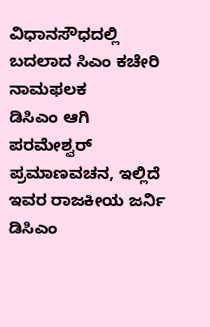ವಿಧಾನಸೌಧದಲ್ಲಿ ಬದಲಾದ ಸಿಎಂ ಕಚೇರಿ ನಾಮಫಲಕ
ಡಿಸಿಎಂ ಆಗಿ ಪರಮೇಶ್ವರ್ ಪ್ರಮಾಣವಚನ, ಇಲ್ಲಿದೆ ಇವರ ರಾಜಕೀಯ ಜರ್ನಿ
ಡಿಸಿಎಂ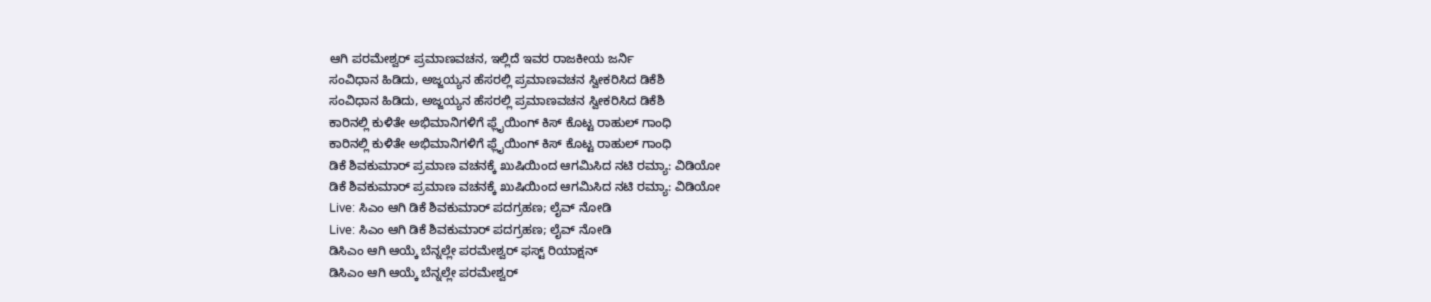ಆಗಿ ಪರಮೇಶ್ವರ್ ಪ್ರಮಾಣವಚನ, ಇಲ್ಲಿದೆ ಇವರ ರಾಜಕೀಯ ಜರ್ನಿ
ಸಂವಿಧಾನ ಹಿಡಿದು, ಅಜ್ಜಯ್ಯನ ಹೆಸರಲ್ಲಿ ಪ್ರಮಾಣವಚನ ಸ್ವೀಕರಿಸಿದ ಡಿಕೆಶಿ
ಸಂವಿಧಾನ ಹಿಡಿದು, ಅಜ್ಜಯ್ಯನ ಹೆಸರಲ್ಲಿ ಪ್ರಮಾಣವಚನ ಸ್ವೀಕರಿಸಿದ ಡಿಕೆಶಿ
ಕಾರಿನಲ್ಲಿ ಕುಳಿತೇ ಅಭಿಮಾನಿಗಳಿಗೆ ಫ್ಲೈಯಿಂಗ್ ಕಿಸ್ ಕೊಟ್ಟ ರಾಹುಲ್ ಗಾಂಧಿ
ಕಾರಿನಲ್ಲಿ ಕುಳಿತೇ ಅಭಿಮಾನಿಗಳಿಗೆ ಫ್ಲೈಯಿಂಗ್ ಕಿಸ್ ಕೊಟ್ಟ ರಾಹುಲ್ ಗಾಂಧಿ
ಡಿಕೆ ಶಿವಕುಮಾರ್ ಪ್ರಮಾಣ ವಚನಕ್ಕೆ ಖುಷಿಯಿಂದ ಆಗಮಿಸಿದ ನಟಿ ರಮ್ಯಾ: ವಿಡಿಯೋ
ಡಿಕೆ ಶಿವಕುಮಾರ್ ಪ್ರಮಾಣ ವಚನಕ್ಕೆ ಖುಷಿಯಿಂದ ಆಗಮಿಸಿದ ನಟಿ ರಮ್ಯಾ: ವಿಡಿಯೋ
Live: ಸಿಎಂ ಆಗಿ ಡಿಕೆ ಶಿವಕುಮಾರ್ ಪದಗ್ರಹಣ; ಲೈವ್ ನೋಡಿ
Live: ಸಿಎಂ ಆಗಿ ಡಿಕೆ ಶಿವಕುಮಾರ್ ಪದಗ್ರಹಣ; ಲೈವ್ ನೋಡಿ
ಡಿಸಿಎಂ ಆಗಿ ಆಯ್ಕೆ ಬೆನ್ನಲ್ಲೇ ಪರಮೇಶ್ವರ್ ಫಸ್ಟ್ ರಿಯಾಕ್ಷನ್
ಡಿಸಿಎಂ ಆಗಿ ಆಯ್ಕೆ ಬೆನ್ನಲ್ಲೇ ಪರಮೇಶ್ವರ್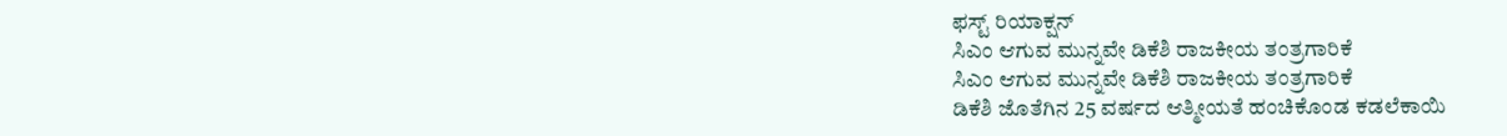ಫಸ್ಟ್ ರಿಯಾಕ್ಷನ್
ಸಿಎಂ ಆಗುವ ಮುನ್ನವೇ ಡಿಕೆಶಿ ರಾಜಕೀಯ ತಂತ್ರಗಾರಿಕೆ
ಸಿಎಂ ಆಗುವ ಮುನ್ನವೇ ಡಿಕೆಶಿ ರಾಜಕೀಯ ತಂತ್ರಗಾರಿಕೆ
ಡಿಕೆಶಿ ಜೊತೆಗಿನ 25 ವರ್ಷದ ಆತ್ಮೀಯತೆ ಹಂಚಿಕೊಂಡ ಕಡಲೆಕಾಯಿ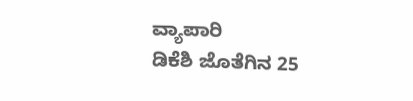ವ್ಯಾಪಾರಿ
ಡಿಕೆಶಿ ಜೊತೆಗಿನ 25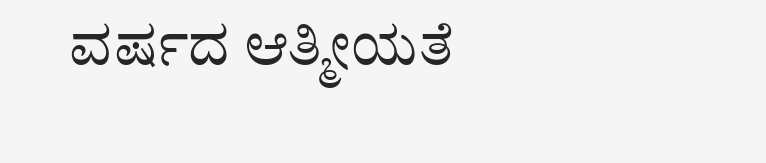ವರ್ಷದ ಆತ್ಮೀಯತೆ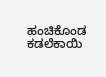ಹಂಚಿಕೊಂಡ ಕಡಲೆಕಾಯಿ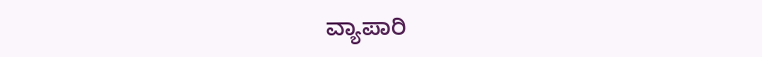ವ್ಯಾಪಾರಿ